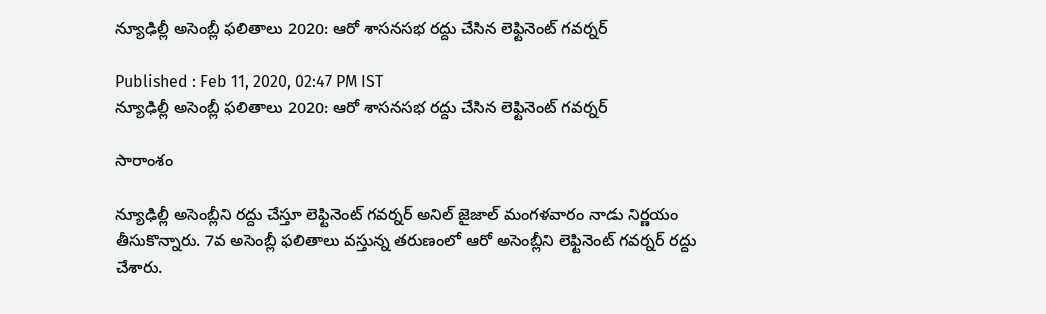న్యూఢిల్లీ అసెంబ్లీ ఫలితాలు 2020: ఆరో శాసనసభ రద్దు చేసిన లెఫ్టినెంట్ గవర్నర్

Published : Feb 11, 2020, 02:47 PM IST
న్యూఢిల్లీ అసెంబ్లీ ఫలితాలు 2020: ఆరో శాసనసభ రద్దు చేసిన లెఫ్టినెంట్ గవర్నర్

సారాంశం

న్యూఢిల్లీ అసెంబ్లీని రద్దు చేస్తూ లెఫ్టినెంట్ గవర్నర్ అనిల్ జైజాల్ మంగళవారం నాడు నిర్ణయం తీసుకొన్నారు. 7వ అసెంబ్లీ ఫలితాలు వస్తున్న తరుణంలో ఆరో అసెంబ్లీని లెఫ్టినెంట్ గవర్నర్ రద్దు చేశారు.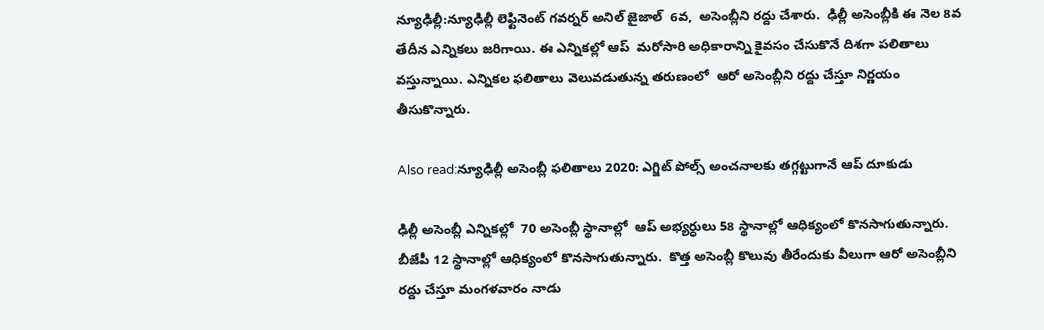న్యూఢిల్లీ:న్యూఢిల్లీ లెఫ్టినెంట్ గవర్నర్ అనిల్ జైజాల్  6వ,  అసెంబ్లీని రద్దు చేశారు.  ఢిల్లీ అసెంబ్లీకి ఈ నెల 8వ తేదీన ఎన్నికలు జరిగాయి. ఈ ఎన్నికల్లో ఆప్  మరోసారి అధికారాన్ని కైవసం చేసుకొనే దిశగా పలితాలు వస్తున్నాయి. ఎన్నికల ఫలితాలు వెలువడుతున్న తరుణంలో  ఆరో అసెంబ్లీని రద్దు చేస్తూ నిర్ణయం తీసుకొన్నారు.

Also read:న్యూఢిల్లీ అసెంబ్లీ ఫలితాలు 2020: ఎగ్జిట్ పోల్స్ అంచనాలకు తగ్గట్టుగానే ఆప్ దూకుడు

ఢిల్లీ అసెంబ్లీ ఎన్నికల్లో  70 అసెంబ్లీ స్థానాల్లో  ఆప్ అభ్యర్ధులు 58 స్థానాల్లో ఆధిక్యంలో కొనసాగుతున్నారు. బీజేపీ 12 స్థానాల్లో ఆధిక్యంలో కొనసాగుతున్నారు.  కొత్త అసెంబ్లీ కొలువు తీరేందుకు వీలుగా ఆరో అసెంబ్లీని రద్దు చేస్తూ మంగళవారం నాడు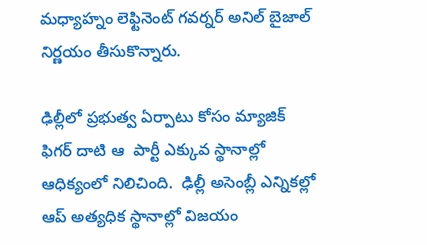మధ్యాహ్నం లెఫ్టినెంట్ గవర్నర్ అనిల్ బైజాల్ నిర్ణయం తీసుకొన్నారు.

ఢిల్లీలో ప్రభుత్వ ఏర్పాటు కోసం మ్యాజిక్ ఫిగర్ దాటి ఆ  పార్టీ ఎక్కువ స్థానాల్లో ఆధిక్యంలో నిలిచింది.  ఢిల్లీ అసెంబ్లీ ఎన్నికల్లో ఆప్ అత్యధిక స్థానాల్లో విజయం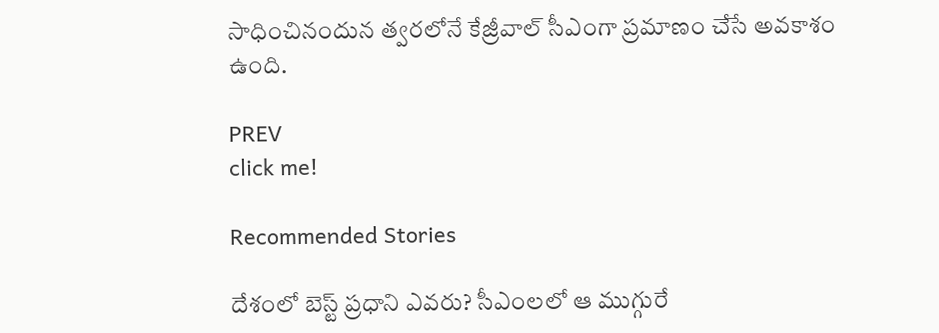సాధించినందున త్వరలోనే కేజ్రీవాల్ సీఎంగా ప్రమాణం చేసే అవకాశం ఉంది.

PREV
click me!

Recommended Stories

దేశంలో బెస్ట్ ప్రధాని ఎవరు? సీఎంలలో ఆ ముగ్గురే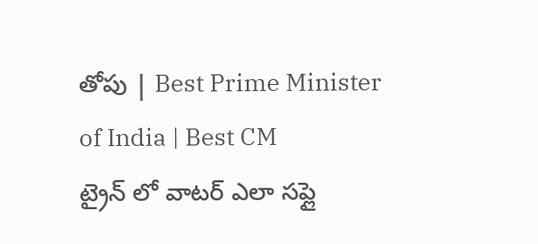తోపు | Best Prime Minister of India | Best CM
ట్రైన్ లో వాటర్ ఎలా సప్లై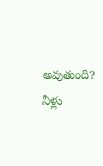అవుతుంది? నీళ్లు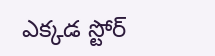ఎక్కడ స్టోర్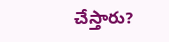చేస్తారు?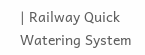| Railway Quick Watering System